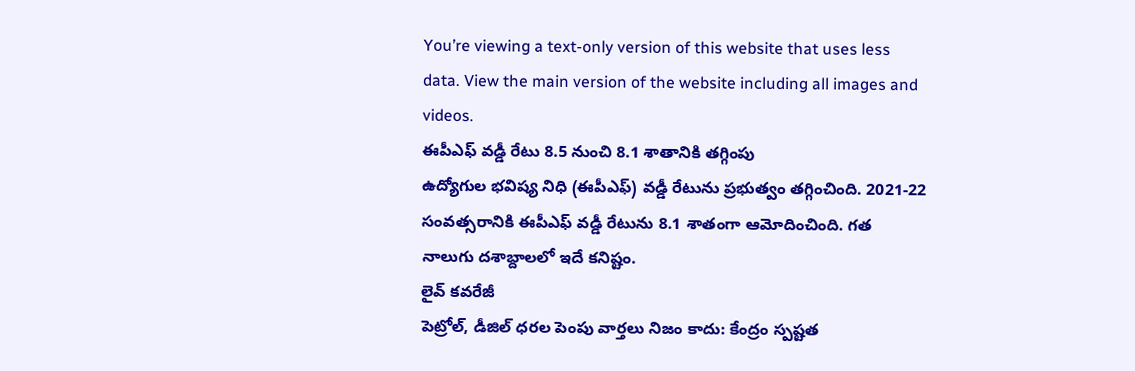You’re viewing a text-only version of this website that uses less data. View the main version of the website including all images and videos.
ఈపీఎఫ్ వడ్డీ రేటు 8.5 నుంచి 8.1 శాతానికి తగ్గింపు
ఉద్యోగుల భవిష్య నిధి (ఈపీఎఫ్) వడ్డీ రేటును ప్రభుత్వం తగ్గించింది. 2021-22 సంవత్సరానికి ఈపీఎఫ్ వడ్డీ రేటును 8.1 శాతంగా ఆమోదించింది. గత నాలుగు దశాబ్దాలలో ఇదే కనిష్టం.
లైవ్ కవరేజీ
పెట్రోల్, డీజిల్ ధరల పెంపు వార్తలు నిజం కాదు: కేంద్రం స్పష్టత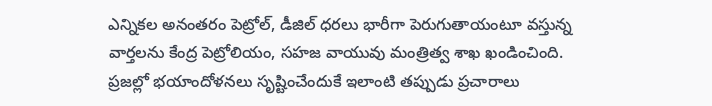ఎన్నికల అనంతరం పెట్రోల్, డీజిల్ ధరలు భారీగా పెరుగుతాయంటూ వస్తున్న వార్తలను కేంద్ర పెట్రోలియం, సహజ వాయువు మంత్రిత్వ శాఖ ఖండించింది. ప్రజల్లో భయాందోళనలు సృష్టించేందుకే ఇలాంటి తప్పుడు ప్రచారాలు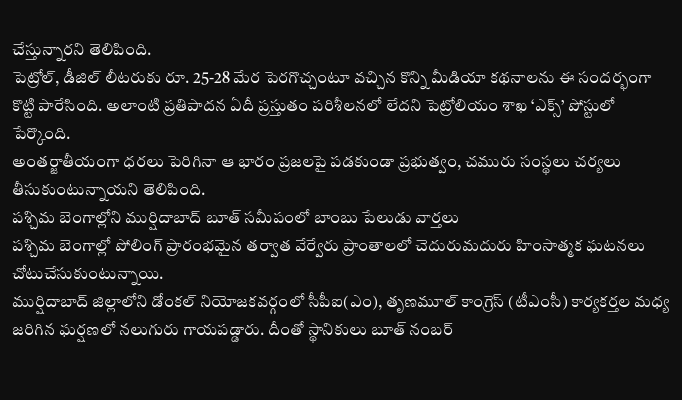చేస్తున్నారని తెలిపింది.
పెట్రోల్, డీజిల్ లీటరుకు రూ. 25-28 మేర పెరగొచ్చంటూ వచ్చిన కొన్ని మీడియా కథనాలను ఈ సందర్భంగా కొట్టి పారేసింది. అలాంటి ప్రతిపాదన ఏదీ ప్రస్తుతం పరిశీలనలో లేదని పెట్రోలియం శాఖ ‘ఎక్స్’ పోస్టులో పేర్కొంది.
అంతర్జాతీయంగా ధరలు పెరిగినా ఆ భారం ప్రజలపై పడకుండా ప్రభుత్వం, చమురు సంస్థలు చర్యలు తీసుకుంటున్నాయని తెలిపింది.
పశ్చిమ బెంగాల్లోని ముర్షిదాబాద్ బూత్ సమీపంలో బాంబు పేలుడు వార్తలు
పశ్చిమ బెంగాల్లో పోలింగ్ ప్రారంభమైన తర్వాత వేర్వేరు ప్రాంతాలలో చెదురుమదురు హింసాత్మక ఘటనలు చోటుచేసుకుంటున్నాయి.
ముర్షిదాబాద్ జిల్లాలోని డోంకల్ నియోజకవర్గంలో సీపీఐ(ఎం), తృణమూల్ కాంగ్రెస్ (టీఎంసీ) కార్యకర్తల మధ్య జరిగిన ఘర్షణలో నలుగురు గాయపడ్డారు. దీంతో స్థానికులు బూత్ నంబర్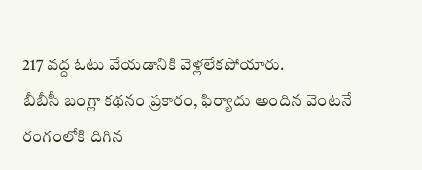217 వద్ద ఓటు వేయడానికి వెళ్లలేకపోయారు.
బీబీసీ బంగ్లా కథనం ప్రకారం, ఫిర్యాదు అందిన వెంటనే రంగంలోకి దిగిన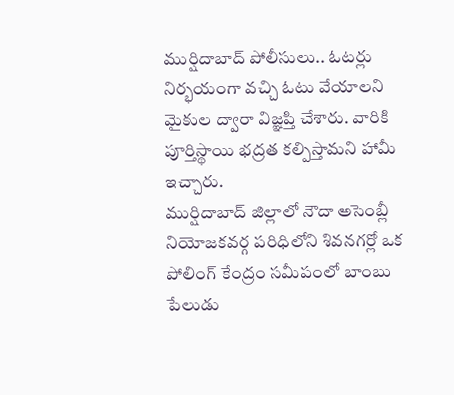ముర్షిదాబాద్ పోలీసులు.. ఓటర్లు నిర్భయంగా వచ్చి ఓటు వేయాలని మైకుల ద్వారా విజ్ఞప్తి చేశారు. వారికి పూర్తిస్థాయి భద్రత కల్పిస్తామని హామీ ఇచ్చారు.
ముర్షిదాబాద్ జిల్లాలో నౌదా అసెంబ్లీ నియోజకవర్గ పరిధిలోని శివనగర్లో ఒక పోలింగ్ కేంద్రం సమీపంలో బాంబు పేలుడు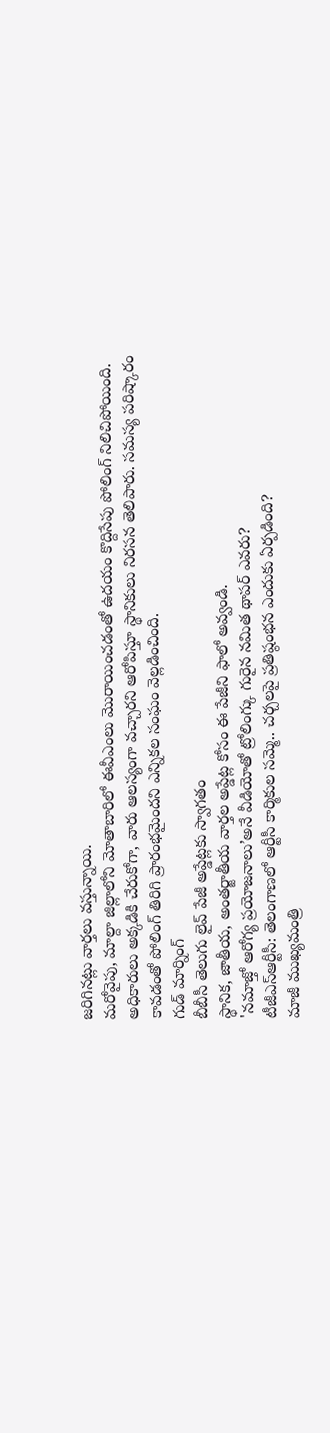జరిగినట్లు వార్తలు వస్తున్నాయి.
మరోవైపు, మాల్దా జిల్లాలోని మోతాబారిలో ఈవీఎంలు మొరాయించడంతో ఉదయం కొద్దిసేపు పోలింగ్ నిలిచిపోయింది. అధికారులు అక్కడికి చేరుకోగా, వారు ఆలస్యంగా వచ్చారని ఆరోపిస్తూ స్థానికులు నిరసన తెలిపారు. సమస్య పరిష్కారం కావడంతో పోలింగ్ తిరిగి ప్రారంభమైందని ఎన్నికల సంఘం వెల్లడించింది.
గుడ్ మార్నింగ్
బీబీసీ తెలుగు లైవ్ పేజీ అప్డేట్లకు స్వాగతం
స్థానిక, జాతీయ, అంతర్జాతీయ వార్తల అప్డేట్ల కోసం ఈ పేజీని ఫాలో అవ్వండి.
'నమాజ్తో ఆరోగ్య ప్రయోజనాలు’అనే వీడియోతో ట్రోలింగ్కు గురైన నమిత థాపర్ ఎవరు?
టీజీఎస్ఆర్టీసీ: తెలంగాణలో ఆర్టీసీ కార్మికుల సమ్మె.. చర్చలపై ప్రతిష్ఠంభన ఎందుకు ఏర్పడింది?
మాజీ ముఖ్యమంత్రి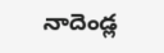నాదెండ్ల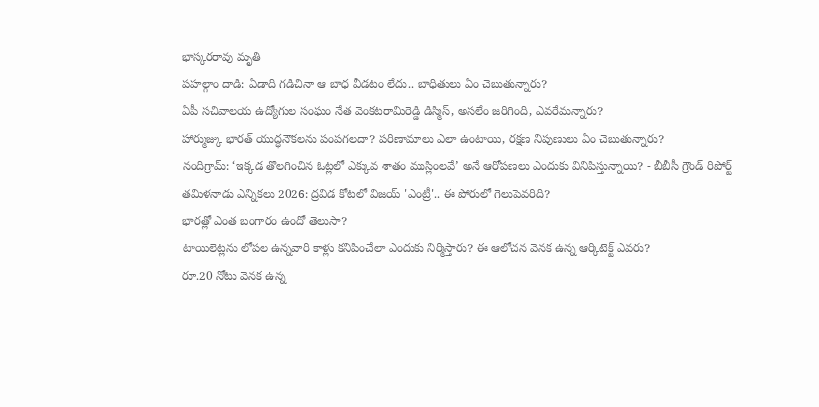భాస్కరరావు మృతి
పహల్గాం దాడి: ఏడాది గడిచినా ఆ బాధ వీడటం లేదు.. బాధితులు ఏం చెబుతున్నారు?
ఏపీ సచివాలయ ఉద్యోగుల సంఘం నేత వెంకటరామిరెడ్డి డిస్మిస్, అసలేం జరిగింది, ఎవరేమన్నారు?
హార్ముజ్కు భారత్ యుద్ధనౌకలను పంపగలదా? పరిణామాలు ఎలా ఉంటాయి, రక్షణ నిపుణులు ఏం చెబుతున్నారు?
నందిగ్రామ్: ‘ఇక్కడ తొలగించిన ఓట్లలో ఎక్కువ శాతం ముస్లింలవే’ అనే ఆరోపణలు ఎందుకు వినిపిస్తున్నాయి? - బీబీసీ గ్రౌండ్ రిపోర్ట్
తమిళనాడు ఎన్నికలు 2026: ద్రవిడ కోటలో విజయ్ 'ఎంట్రీ'.. ఈ పోరులో గెలుపెవరిది?
భారత్లో ఎంత బంగారం ఉందో తెలుసా?
టాయిలెట్లను లోపల ఉన్నవారి కాళ్లు కనిపించేలా ఎందుకు నిర్మిస్తారు? ఈ ఆలోచన వెనక ఉన్న ఆర్కిటెక్ట్ ఎవరు?
రూ.20 నోటు వెనక ఉన్న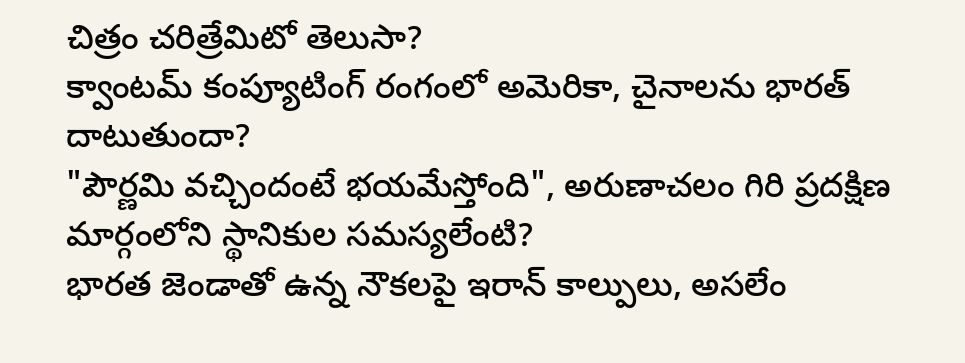చిత్రం చరిత్రేమిటో తెలుసా?
క్వాంటమ్ కంప్యూటింగ్ రంగంలో అమెరికా, చైనాలను భారత్ దాటుతుందా?
"పౌర్ణమి వచ్చిందంటే భయమేస్తోంది", అరుణాచలం గిరి ప్రదక్షిణ మార్గంలోని స్థానికుల సమస్యలేంటి?
భారత జెండాతో ఉన్న నౌకలపై ఇరాన్ కాల్పులు, అసలేం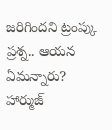జరిగిందని ట్రంప్కు ప్రశ్న.. ఆయన ఏమన్నారు?
హార్ముజ్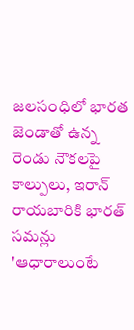జలసంధిలో భారత జెండాతో ఉన్న రెండు నౌకలపై కాల్పులు, ఇరాన్ రాయబారికి భారత్ సమన్లు
'ఆధారాలుంటే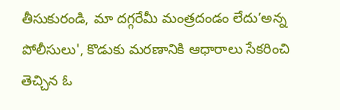తీసుకురండి, మా దగ్గరేమీ మంత్రదండం లేదు’అన్న పోలీసులు', కొడుకు మరణానికి ఆధారాలు సేకరించి తెచ్చిన ఓ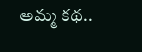అమ్మ కథ..